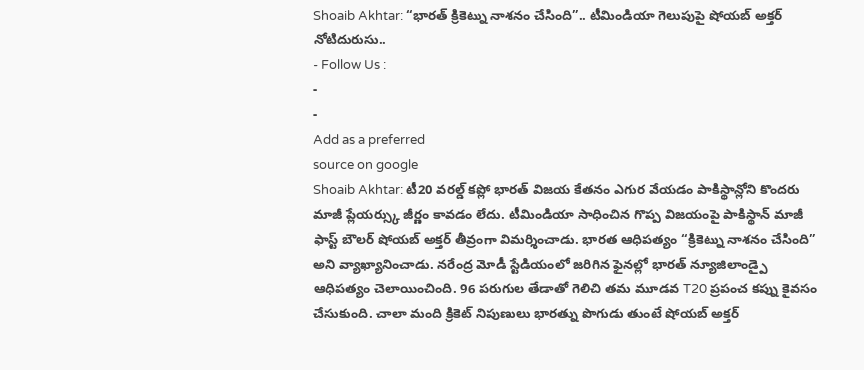Shoaib Akhtar: “భారత్ క్రికెట్ను నాశనం చేసింది”.. టీమిండియా గెలుపుపై షోయబ్ అక్తర్ నోటిదురుసు..
- Follow Us :
-
-
Add as a preferred
source on google
Shoaib Akhtar: టీ20 వరల్డ్ కప్లో భారత్ విజయ కేతనం ఎగుర వేయడం పాకిస్థాన్లోని కొందరు మాజీ ప్లేయర్స్కు జీర్ణం కావడం లేదు. టీమిండియా సాధించిన గొప్ప విజయంపై పాకిస్థాన్ మాజీ ఫాస్ట్ బౌలర్ షోయబ్ అక్తర్ తీవ్రంగా విమర్శించాడు. భారత ఆధిపత్యం “క్రికెట్ను నాశనం చేసింది” అని వ్యాఖ్యానించాడు. నరేంద్ర మోడీ స్టేడియంలో జరిగిన ఫైనల్లో భారత్ న్యూజిలాండ్పై ఆధిపత్యం చెలాయించింది. 96 పరుగుల తేడాతో గెలిచి తమ మూడవ T20 ప్రపంచ కప్ను కైవసం చేసుకుంది. చాలా మంది క్రికెట్ నిపుణులు భారత్ను పొగుడు తుంటే షోయబ్ అక్తర్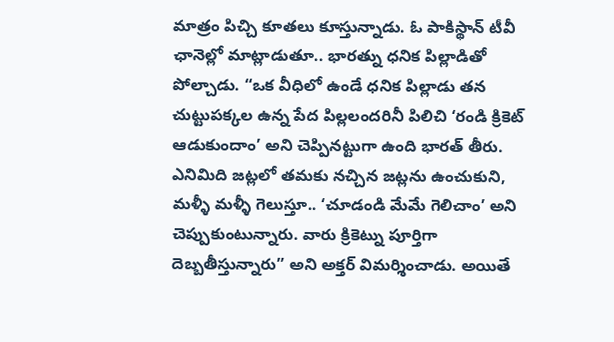మాత్రం పిచ్చి కూతలు కూస్తున్నాడు. ఓ పాకిస్థాన్ టీవీ ఛానెల్లో మాట్లాడుతూ.. భారత్ను ధనిక పిల్లాడితో పోల్చాడు. “ఒక వీధిలో ఉండే ధనిక పిల్లాడు తన చుట్టుపక్కల ఉన్న పేద పిల్లలందరినీ పిలిచి ‘రండి క్రికెట్ ఆడుకుందాం’ అని చెప్పినట్టుగా ఉంది భారత్ తీరు. ఎనిమిది జట్లలో తమకు నచ్చిన జట్లను ఉంచుకుని, మళ్ళీ మళ్ళీ గెలుస్తూ.. ‘చూడండి మేమే గెలిచాం’ అని చెప్పుకుంటున్నారు. వారు క్రికెట్ను పూర్తిగా దెబ్బతీస్తున్నారు” అని అక్తర్ విమర్శించాడు. అయితే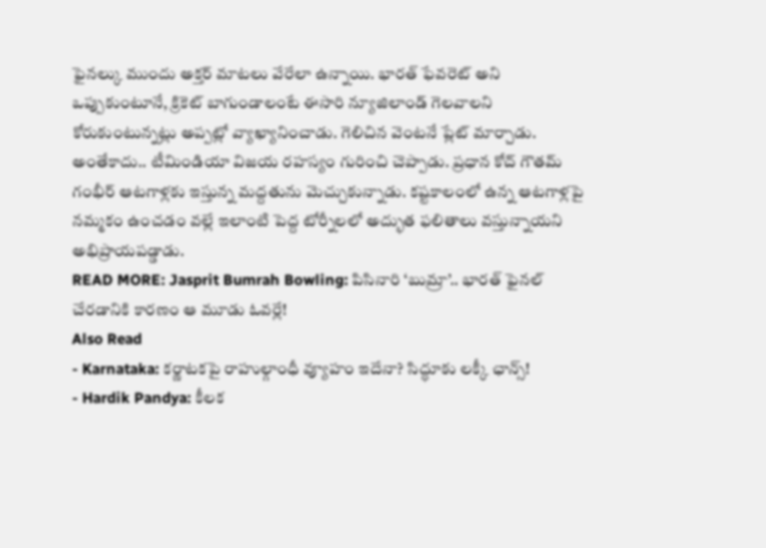ఫైనల్కు ముందు అక్తర్ మాటలు వేరేలా ఉన్నాయి. భారత్ ఫేవరెట్ అని ఒప్పుకుంటూనే, క్రికెట్ బాగుండాలంటే ఈసారి న్యూజిలాండ్ గెలవాలని కోరుకుంటున్నట్లు అప్పట్లో వ్యాఖ్యానించాడు. గెలిచిన వెంటనే ప్లేట్ మార్చాడు. అంతేకాదు.. టీమిండియా విజయ రహస్యం గురించి చెప్పాడు. ప్రధాన కోచ్ గౌతమ్ గంభీర్ ఆటగాళ్లకు ఇస్తున్న మద్దతును మెచ్చుకున్నాడు. కష్టకాలంలో ఉన్న ఆటగాళ్లపై నమ్మకం ఉంచడం వల్లే ఇలాంటి పెద్ద టోర్నీలలో అద్భుత ఫలితాలు వస్తున్నాయని అభిప్రాయపడ్డాడు.
READ MORE: Jasprit Bumrah Bowling: పిసినారి ‘బుమ్రా’.. భారత్ ఫైనల్ చేరడానికి కారణం ఆ మూడు ఓవర్లే!
Also Read
- Karnataka: కర్ణాటకపై రాహుల్గాంధీ వ్యూహం ఇదేనా? సిద్ధూకు లక్కీ ఛాన్స్!
- Hardik Pandya: కీలక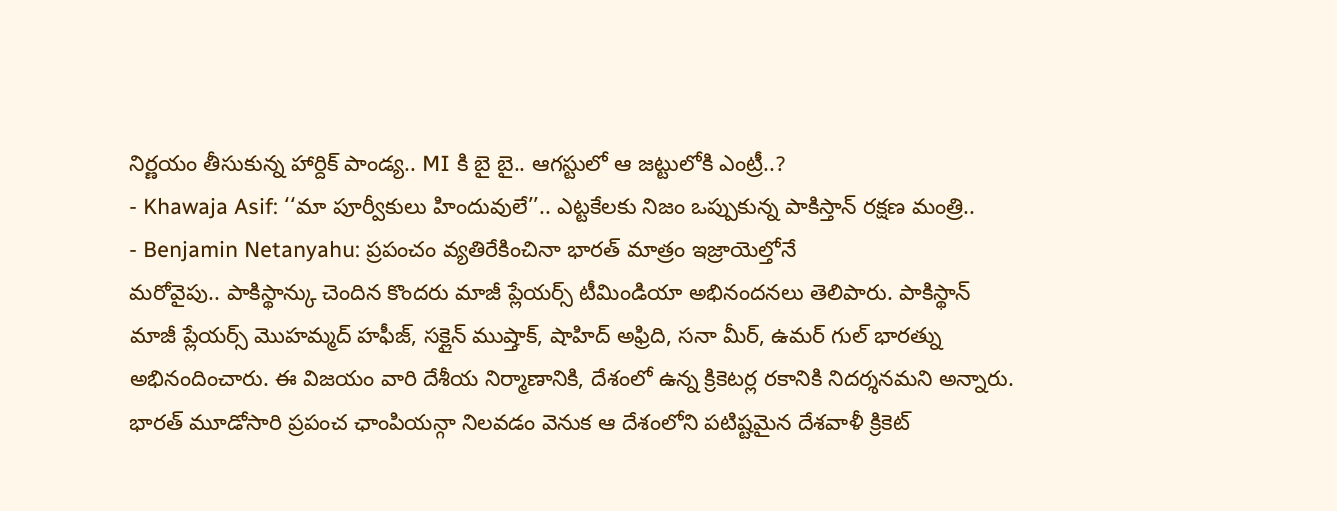నిర్ణయం తీసుకున్న హార్దిక్ పాండ్య.. MI కి బై బై.. ఆగస్టులో ఆ జట్టులోకి ఎంట్రీ..?
- Khawaja Asif: ‘‘మా పూర్వీకులు హిందువులే’’.. ఎట్టకేలకు నిజం ఒప్పుకున్న పాకిస్తాన్ రక్షణ మంత్రి..
- Benjamin Netanyahu: ప్రపంచం వ్యతిరేకించినా భారత్ మాత్రం ఇజ్రాయెల్తోనే
మరోవైపు.. పాకిస్థాన్కు చెందిన కొందరు మాజీ ప్లేయర్స్ టీమిండియా అభినందనలు తెలిపారు. పాకిస్థాన్ మాజీ ప్లేయర్స్ మొహమ్మద్ హఫీజ్, సక్లైన్ ముష్తాక్, షాహిద్ అఫ్రిది, సనా మీర్, ఉమర్ గుల్ భారత్ను అభినందించారు. ఈ విజయం వారి దేశీయ నిర్మాణానికి, దేశంలో ఉన్న క్రికెటర్ల రకానికి నిదర్శనమని అన్నారు. భారత్ మూడోసారి ప్రపంచ ఛాంపియన్గా నిలవడం వెనుక ఆ దేశంలోని పటిష్టమైన దేశవాళీ క్రికెట్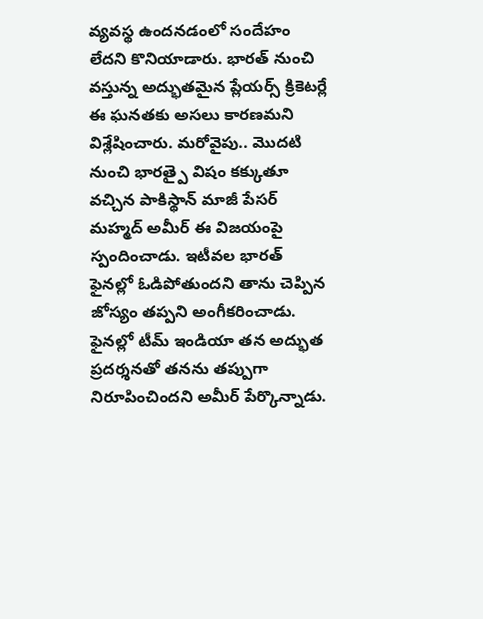వ్యవస్థ ఉందనడంలో సందేహం లేదని కొనియాడారు. భారత్ నుంచి వస్తున్న అద్భుతమైన ప్లేయర్స్ క్రికెటర్లే ఈ ఘనతకు అసలు కారణమని విశ్లేషించారు. మరోవైపు.. మొదటి నుంచి భారత్పై విషం కక్కుతూ వచ్చిన పాకిస్థాన్ మాజీ పేసర్ మహ్మద్ అమీర్ ఈ విజయంపై స్పందించాడు. ఇటీవల భారత్ ఫైనల్లో ఓడిపోతుందని తాను చెప్పిన జోస్యం తప్పని అంగీకరించాడు. ఫైనల్లో టీమ్ ఇండియా తన అద్భుత ప్రదర్శనతో తనను తప్పుగా నిరూపించిందని అమీర్ పేర్కొన్నాడు.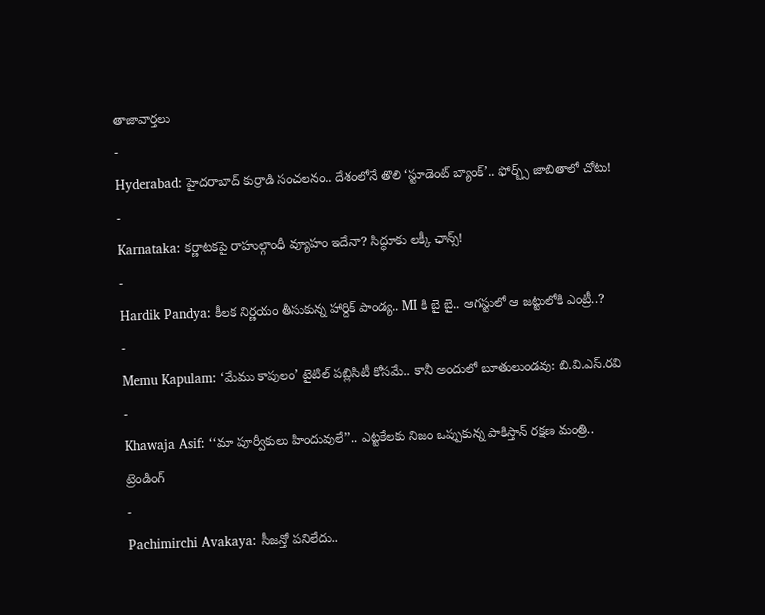తాజావార్తలు
-
Hyderabad: హైదరాబాద్ కుర్రాడి సంచలనం.. దేశంలోనే తొలి ‘స్టూడెంట్ బ్యాంక్’.. ఫోర్బ్స్ జాబితాలో చోటు!
-
Karnataka: కర్ణాటకపై రాహుల్గాంధీ వ్యూహం ఇదేనా? సిద్ధూకు లక్కీ ఛాన్స్!
-
Hardik Pandya: కీలక నిర్ణయం తీసుకున్న హార్దిక్ పాండ్య.. MI కి బై బై.. ఆగస్టులో ఆ జట్టులోకి ఎంట్రీ..?
-
Memu Kapulam: ‘మేము కాపులం’ టైటిల్ పబ్లిసిటీ కోసమే.. కానీ అందులో బూతులుండవు: బి.వి.ఎస్.రవి
-
Khawaja Asif: ‘‘మా పూర్వీకులు హిందువులే’’.. ఎట్టకేలకు నిజం ఒప్పుకున్న పాకిస్తాన్ రక్షణ మంత్రి..
ట్రెండింగ్
-
Pachimirchi Avakaya: సీజన్తో పనిలేదు..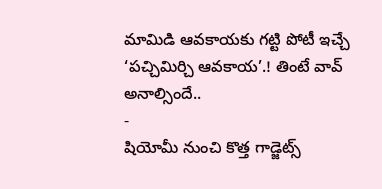మామిడి ఆవకాయకు గట్టి పోటీ ఇచ్చే ‘పచ్చిమిర్చి ఆవకాయ’.! తింటే వావ్ అనాల్సిందే..
-
షియోమీ నుంచి కొత్త గాడ్జెట్స్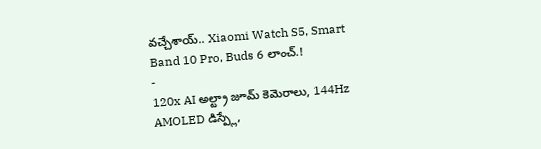వచ్చేశాయ్.. Xiaomi Watch S5, Smart Band 10 Pro, Buds 6 లాంచ్.!
-
120x AI అల్ట్రా జూమ్ కెమెరాలు, 144Hz AMOLED డిస్ప్లే,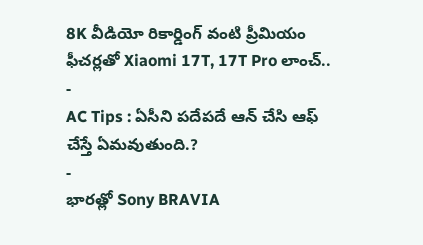8K వీడియో రికార్డింగ్ వంటి ప్రీమియం ఫీచర్లతో Xiaomi 17T, 17T Pro లాంచ్..
-
AC Tips : ఏసీని పదేపదే ఆన్ చేసి ఆఫ్ చేస్తే ఏమవుతుంది.?
-
భారత్లో Sony BRAVIA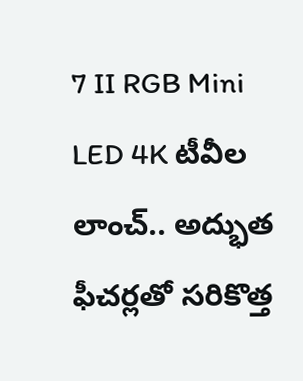7 II RGB Mini LED 4K టీవీల లాంచ్.. అద్భుత ఫీచర్లతో సరికొత్త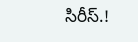సిరీస్.!